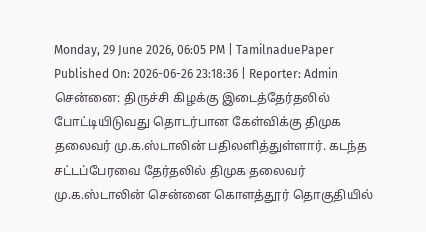Monday, 29 June 2026, 06:05 PM | TamilnaduePaper
Published On: 2026-06-26 23:18:36 | Reporter: Admin
சென்னை: திருச்சி கிழக்கு இடைத்தேர்தலில் போட்டியிடுவது தொடர்பான கேள்விக்கு திமுக தலைவர் மு.க.ஸ்டாலின் பதிலளித்துள்ளார். கடந்த சட்டப்பேரவை தேர்தலில் திமுக தலைவர் மு.க.ஸ்டாலின் சென்னை கொளத்தூர் தொகுதியில்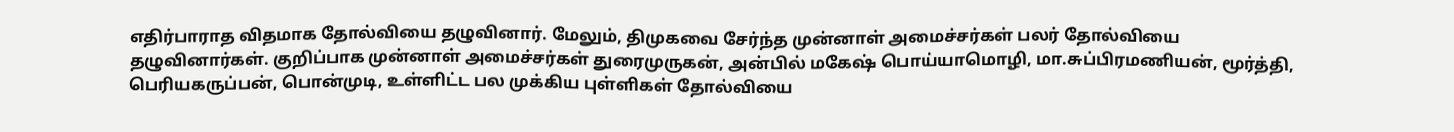எதிர்பாராத விதமாக தோல்வியை தழுவினார். மேலும், திமுகவை சேர்ந்த முன்னாள் அமைச்சர்கள் பலர் தோல்வியை தழுவினார்கள். குறிப்பாக முன்னாள் அமைச்சர்கள் துரைமுருகன், அன்பில் மகேஷ் பொய்யாமொழி, மா.சுப்பிரமணியன், மூர்த்தி, பெரியகருப்பன், பொன்முடி, உள்ளிட்ட பல முக்கிய புள்ளிகள் தோல்வியை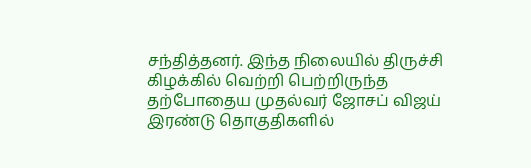சந்தித்தனர். இந்த நிலையில் திருச்சி கிழக்கில் வெற்றி பெற்றிருந்த தற்போதைய முதல்வர் ஜோசப் விஜய் இரண்டு தொகுதிகளில்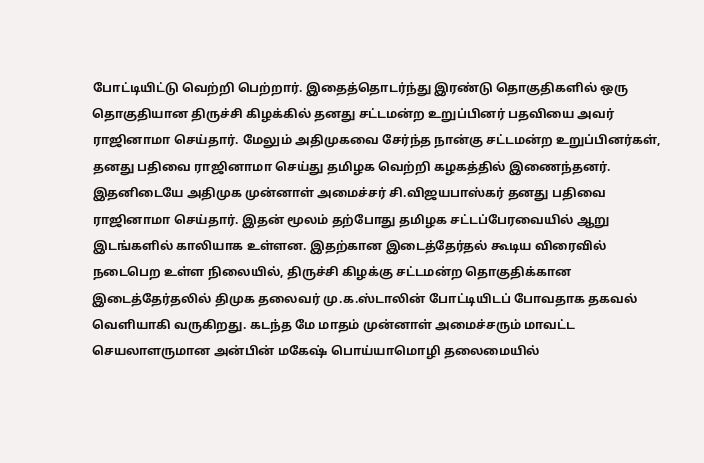போட்டியிட்டு வெற்றி பெற்றார். இதைத்தொடர்ந்து இரண்டு தொகுதிகளில் ஒரு தொகுதியான திருச்சி கிழக்கில் தனது சட்டமன்ற உறுப்பினர் பதவியை அவர் ராஜினாமா செய்தார். மேலும் அதிமுகவை சேர்ந்த நான்கு சட்டமன்ற உறுப்பினர்கள், தனது பதிவை ராஜினாமா செய்து தமிழக வெற்றி கழகத்தில் இணைந்தனர். இதனிடையே அதிமுக முன்னாள் அமைச்சர் சி.விஜயபாஸ்கர் தனது பதிவை ராஜினாமா செய்தார். இதன் மூலம் தற்போது தமிழக சட்டப்பேரவையில் ஆறு இடங்களில் காலியாக உள்ளன. இதற்கான இடைத்தேர்தல் கூடிய விரைவில் நடைபெற உள்ள நிலையில், திருச்சி கிழக்கு சட்டமன்ற தொகுதிக்கான இடைத்தேர்தலில் திமுக தலைவர் மு.க.ஸ்டாலின் போட்டியிடப் போவதாக தகவல் வெளியாகி வருகிறது. கடந்த மே மாதம் முன்னாள் அமைச்சரும் மாவட்ட செயலாளருமான அன்பின் மகேஷ் பொய்யாமொழி தலைமையில்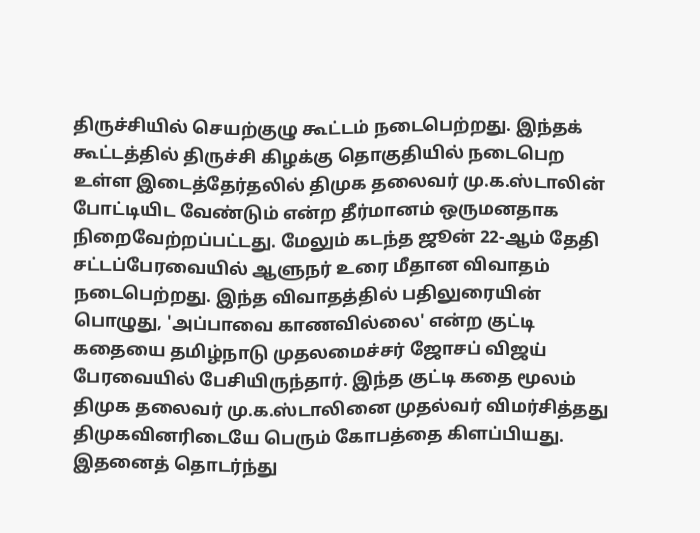திருச்சியில் செயற்குழு கூட்டம் நடைபெற்றது. இந்தக் கூட்டத்தில் திருச்சி கிழக்கு தொகுதியில் நடைபெற உள்ள இடைத்தேர்தலில் திமுக தலைவர் மு.க.ஸ்டாலின் போட்டியிட வேண்டும் என்ற தீர்மானம் ஒருமனதாக நிறைவேற்றப்பட்டது. மேலும் கடந்த ஜூன் 22-ஆம் தேதி சட்டப்பேரவையில் ஆளுநர் உரை மீதான விவாதம் நடைபெற்றது. இந்த விவாதத்தில் பதிலுரையின் பொழுது, 'அப்பாவை காணவில்லை' என்ற குட்டி கதையை தமிழ்நாடு முதலமைச்சர் ஜோசப் விஜய் பேரவையில் பேசியிருந்தார். இந்த குட்டி கதை மூலம் திமுக தலைவர் மு.க.ஸ்டாலினை முதல்வர் விமர்சித்தது திமுகவினரிடையே பெரும் கோபத்தை கிளப்பியது. இதனைத் தொடர்ந்து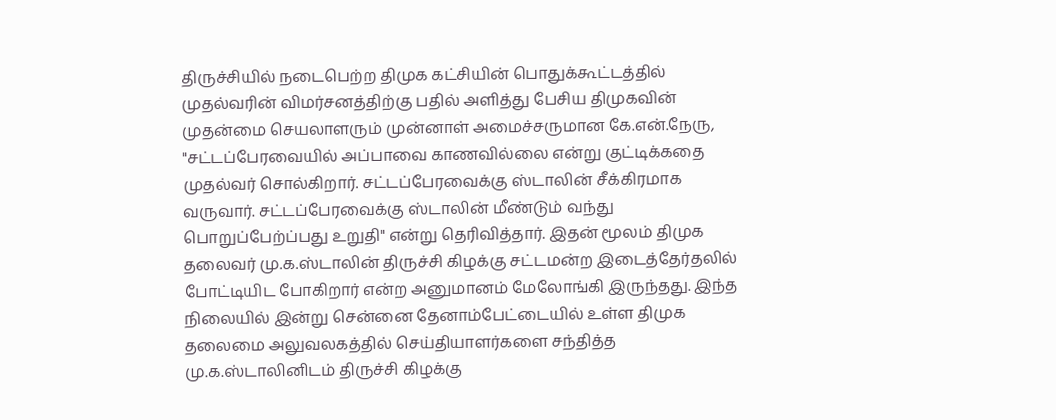திருச்சியில் நடைபெற்ற திமுக கட்சியின் பொதுக்கூட்டத்தில் முதல்வரின் விமர்சனத்திற்கு பதில் அளித்து பேசிய திமுகவின் முதன்மை செயலாளரும் முன்னாள் அமைச்சருமான கே.என்.நேரு, "சட்டப்பேரவையில் அப்பாவை காணவில்லை என்று குட்டிக்கதை முதல்வர் சொல்கிறார். சட்டப்பேரவைக்கு ஸ்டாலின் சீக்கிரமாக வருவார். சட்டப்பேரவைக்கு ஸ்டாலின் மீண்டும் வந்து பொறுப்பேற்ப்பது உறுதி" என்று தெரிவித்தார். இதன் மூலம் திமுக தலைவர் மு.க.ஸ்டாலின் திருச்சி கிழக்கு சட்டமன்ற இடைத்தேர்தலில் போட்டியிட போகிறார் என்ற அனுமானம் மேலோங்கி இருந்தது. இந்த நிலையில் இன்று சென்னை தேனாம்பேட்டையில் உள்ள திமுக தலைமை அலுவலகத்தில் செய்தியாளர்களை சந்தித்த மு.க.ஸ்டாலினிடம் திருச்சி கிழக்கு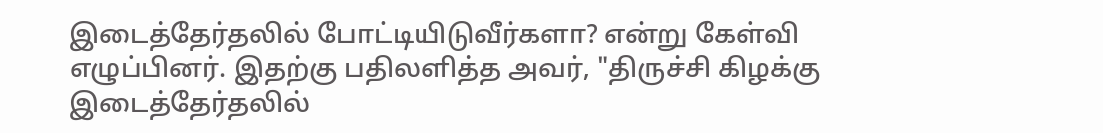இடைத்தேர்தலில் போட்டியிடுவீர்களா? என்று கேள்வி எழுப்பினர். இதற்கு பதிலளித்த அவர், "திருச்சி கிழக்கு இடைத்தேர்தலில்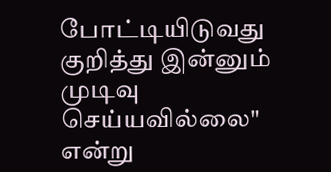போட்டியிடுவது குறித்து இன்னும் முடிவு செய்யவில்லை" என்று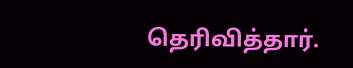தெரிவித்தார்.